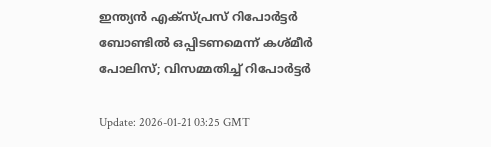ഇന്ത്യന്‍ എക്‌സ്പ്രസ് റിപോര്‍ട്ടര്‍ ബോണ്ടില്‍ ഒപ്പിടണമെന്ന് കശ്മീര്‍ പോലിസ്; വിസമ്മതിച്ച് റിപോര്‍ട്ടര്‍

Update: 2026-01-21 03:25 GMT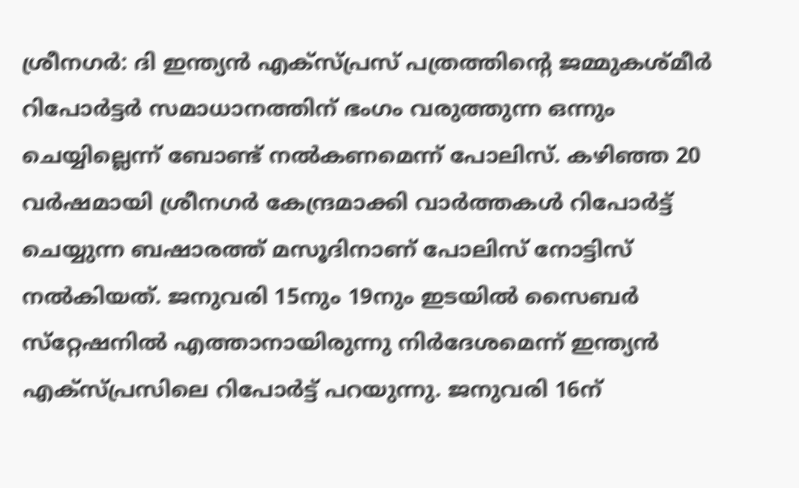ശ്രീനഗര്‍: ദി ഇന്ത്യന്‍ എക്‌സ്പ്രസ് പത്രത്തിന്റെ ജമ്മുകശ്മീര്‍ റിപോര്‍ട്ടര്‍ സമാധാനത്തിന് ഭംഗം വരുത്തുന്ന ഒന്നും ചെയ്യില്ലെന്ന് ബോണ്ട് നല്‍കണമെന്ന് പോലിസ്. കഴിഞ്ഞ 20 വര്‍ഷമായി ശ്രീനഗര്‍ കേന്ദ്രമാക്കി വാര്‍ത്തകള്‍ റിപോര്‍ട്ട് ചെയ്യുന്ന ബഷാരത്ത് മസൂദിനാണ് പോലിസ് നോട്ടിസ് നല്‍കിയത്. ജനുവരി 15നും 19നും ഇടയില്‍ സൈബര്‍ സ്‌റ്റേഷനില്‍ എത്താനായിരുന്നു നിര്‍ദേശമെന്ന് ഇന്ത്യന്‍ എക്‌സ്പ്രസിലെ റിപോര്‍ട്ട് പറയുന്നു. ജനുവരി 16ന്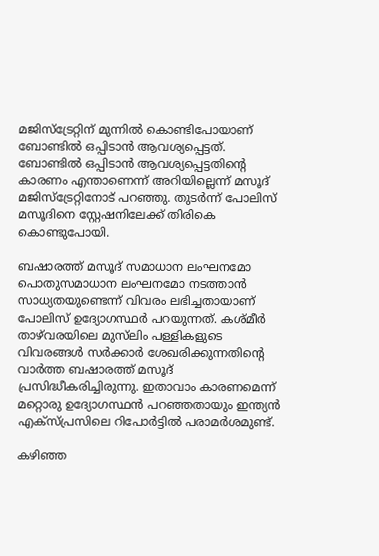മജിസ്‌ട്രേറ്റിന് മുന്നില്‍ കൊണ്ടിപോയാണ് ബോണ്ടില്‍ ഒപ്പിടാന്‍ ആവശ്യപ്പെട്ടത്. ബോണ്ടില്‍ ഒപ്പിടാന്‍ ആവശ്യപ്പെട്ടതിന്റെ കാരണം എന്താണെന്ന് അറിയില്ലെന്ന് മസൂദ് മജിസ്‌ട്രേറ്റിനോട് പറഞ്ഞു. തുടര്‍ന്ന് പോലിസ് മസൂദിനെ സ്റ്റേഷനിലേക്ക് തിരികെ കൊണ്ടുപോയി.

ബഷാരത്ത് മസൂദ് സമാധാന ലംഘനമോ പൊതുസമാധാന ലംഘനമോ നടത്താന്‍ സാധ്യതയുണ്ടെന്ന് വിവരം ലഭിച്ചതായാണ് പോലിസ് ഉദ്യോഗസ്ഥര്‍ പറയുന്നത്. കശ്മീര്‍ താഴ്‌വരയിലെ മുസ്‌ലിം പള്ളികളുടെ വിവരങ്ങള്‍ സര്‍ക്കാര്‍ ശേഖരിക്കുന്നതിന്റെ വാര്‍ത്ത ബഷാരത്ത് മസൂദ് പ്രസിദ്ധീകരിച്ചിരുന്നു. ഇതാവാം കാരണമെന്ന് മറ്റൊരു ഉദ്യോഗസ്ഥന്‍ പറഞ്ഞതായും ഇന്ത്യന്‍ എക്‌സ്പ്രസിലെ റിപോര്‍ട്ടില്‍ പരാമര്‍ശമുണ്ട്.

കഴിഞ്ഞ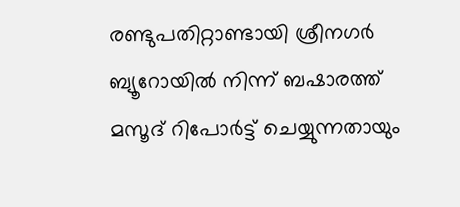രണ്ടുപതിറ്റാണ്ടായി ശ്രീനഗര്‍ ബ്യൂറോയില്‍ നിന്ന് ബഷാരത്ത് മസൂദ് റിപോര്‍ട്ട് ചെയ്യുന്നതായും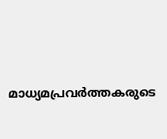മാധ്യമപ്രവര്‍ത്തകരുടെ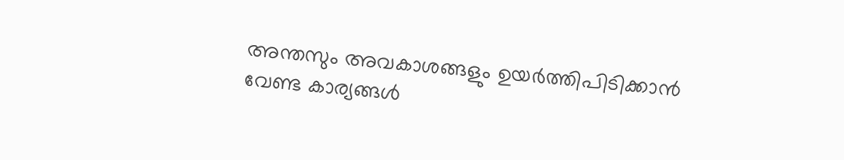അന്തസും അവകാശങ്ങളും ഉയര്‍ത്തിപിടിക്കാന്‍ വേണ്ട കാര്യങ്ങള്‍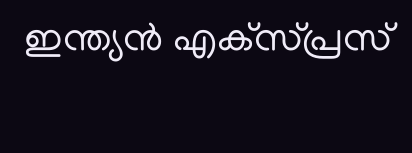ഇന്ത്യന്‍ എക്‌സ്പ്രസ്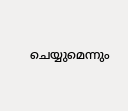ചെയ്യുമെന്നും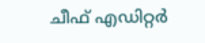ചീഫ് എഡിറ്റര്‍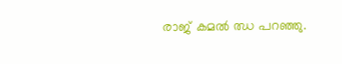രാജ് കമല്‍ ഝ പറഞ്ഞു.